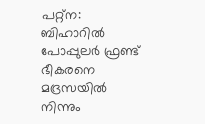പറ്റ്ന: ബിഹാറിൽ പോപ്പുലർ ഫ്രണ്ട് ഭീകരനെ മദ്രസയിൽ നിന്നും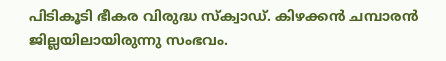പിടികൂടി ഭീകര വിരുദ്ധ സ്ക്വാഡ്. കിഴക്കൻ ചമ്പാരൻ ജില്ലയിലായിരുന്നു സംഭവം.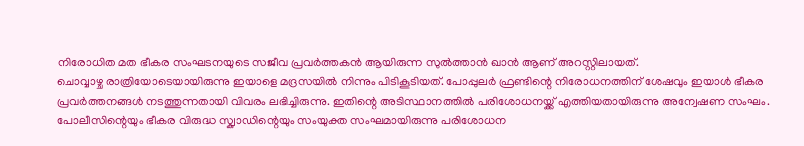നിരോധിത മത ഭീകര സംഘടനയുടെ സജീവ പ്രവർത്തകൻ ആയിരുന്ന സുൽത്താൻ ഖാൻ ആണ് അറസ്റ്റിലായത്.
ചൊവ്വാഴ്ച രാത്രിയോടെയായിരുന്നു ഇയാളെ മദ്രസയിൽ നിന്നും പിടികൂടിയത്. പോപ്പുലർ ഫ്രണ്ടിന്റെ നിരോധനത്തിന് ശേഷവും ഇയാൾ ഭീകര പ്രവർത്തനങ്ങൾ നടത്തുന്നതായി വിവരം ലഭിച്ചിരുന്നു. ഇതിന്റെ അടിസ്ഥാനത്തിൽ പരിശോധനയ്ക്ക് എത്തിയതായിരുന്നു അന്വേഷണ സംഘം. പോലീസിന്റെയും ഭീകര വിരുദ്ധ സ്ക്വാഡിന്റെയും സംയുക്ത സംഘമായിരുന്നു പരിശോധന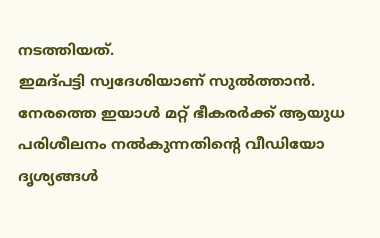നടത്തിയത്.
ഇമദ്പട്ടി സ്വദേശിയാണ് സുൽത്താൻ. നേരത്തെ ഇയാൾ മറ്റ് ഭീകരർക്ക് ആയുധ പരിശീലനം നൽകുന്നതിന്റെ വീഡിയോ ദൃശ്യങ്ങൾ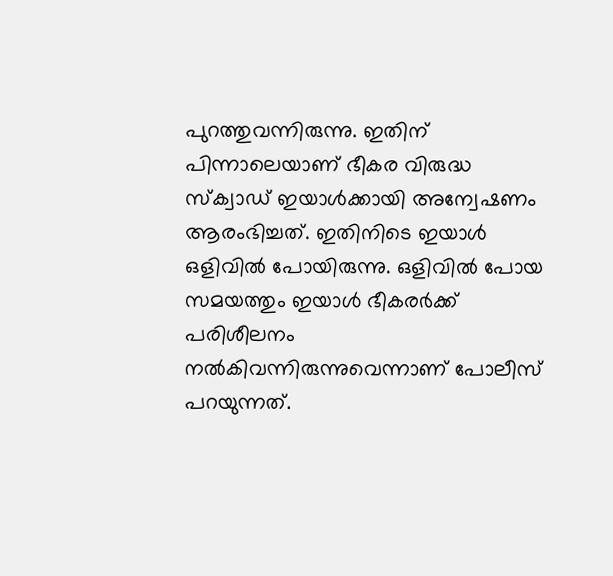പുറത്തുവന്നിരുന്നു. ഇതിന് പിന്നാലെയാണ് ഭീകര വിരുദ്ധ സ്ക്വാഡ് ഇയാൾക്കായി അന്വേഷണം ആരംഭിച്ചത്. ഇതിനിടെ ഇയാൾ ഒളിവിൽ പോയിരുന്നു. ഒളിവിൽ പോയ സമയത്തും ഇയാൾ ഭീകരർക്ക് പരിശീലനം നൽകിവന്നിരുന്നുവെന്നാണ് പോലീസ് പറയുന്നത്.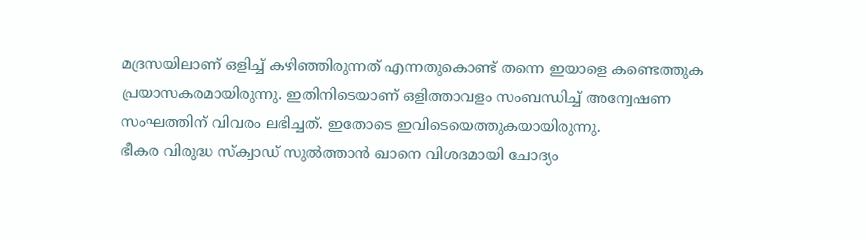മദ്രസയിലാണ് ഒളിച്ച് കഴിഞ്ഞിരുന്നത് എന്നതുകൊണ്ട് തന്നെ ഇയാളെ കണ്ടെത്തുക പ്രയാസകരമായിരുന്നു. ഇതിനിടെയാണ് ഒളിത്താവളം സംബന്ധിച്ച് അന്വേഷണ സംഘത്തിന് വിവരം ലഭിച്ചത്. ഇതോടെ ഇവിടെയെത്തുകയായിരുന്നു.
ഭീകര വിരുദ്ധ സ്ക്വാഡ് സുൽത്താൻ ഖാനെ വിശദമായി ചോദ്യം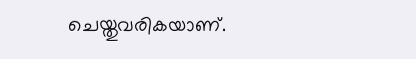ചെയ്തുവരികയാണ്.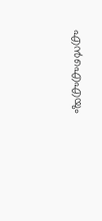എൻഐഎയും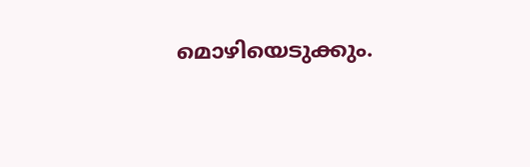മൊഴിയെടുക്കും.